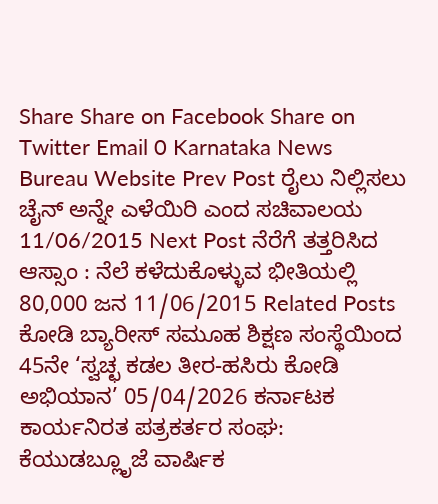Share Share on Facebook Share on Twitter Email 0 Karnataka News Bureau Website Prev Post ರೈಲು ನಿಲ್ಲಿಸಲು ಚೈನ್ ಅನ್ನೇ ಎಳೆಯಿರಿ ಎಂದ ಸಚಿವಾಲಯ 11/06/2015 Next Post ನೆರೆಗೆ ತತ್ತರಿಸಿದ ಆಸ್ಸಾಂ : ನೆಲೆ ಕಳೆದುಕೊಳ್ಳುವ ಭೀತಿಯಲ್ಲಿ 80,000 ಜನ 11/06/2015 Related Posts ಕೋಡಿ ಬ್ಯಾರೀಸ್ ಸಮೂಹ ಶಿಕ್ಷಣ ಸಂಸ್ಥೆಯಿಂದ 45ನೇ ‘ಸ್ವಚ್ಛ ಕಡಲ ತೀರ-ಹಸಿರು ಕೋಡಿ ಅಭಿಯಾನ’ 05/04/2026 ಕರ್ನಾಟಕ ಕಾರ್ಯನಿರತ ಪತ್ರಕರ್ತರ ಸಂಘ: ಕೆಯುಡಬ್ಲೂೃಜೆ ವಾರ್ಷಿಕ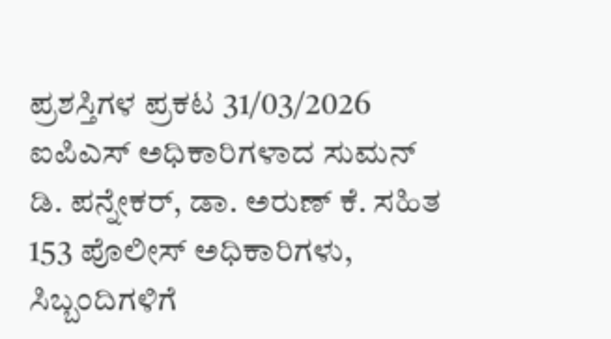ಪ್ರಶಸ್ತಿಗಳ ಪ್ರಕಟ 31/03/2026 ಐಪಿಎಸ್ ಅಧಿಕಾರಿಗಳಾದ ಸುಮನ್ ಡಿ. ಪನ್ನೇಕರ್, ಡಾ. ಅರುಣ್ ಕೆ. ಸಹಿತ 153 ಪೊಲೀಸ್ ಅಧಿಕಾರಿಗಳು, ಸಿಬ್ಬಂದಿಗಳಿಗೆ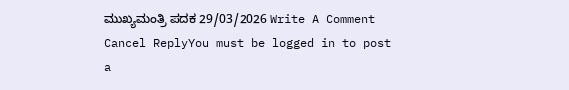ಮುಖ್ಯಮಂತ್ರಿ ಪದಕ 29/03/2026 Write A Comment Cancel ReplyYou must be logged in to post a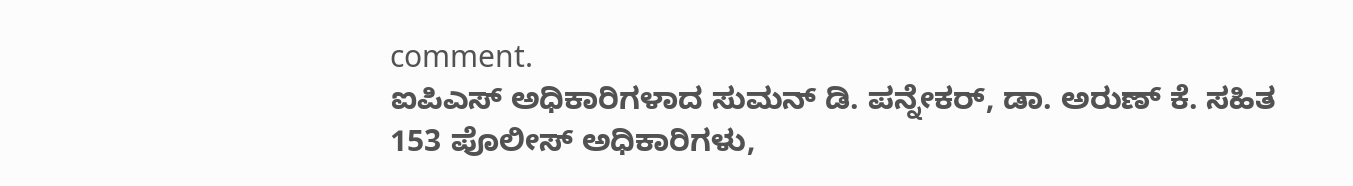comment.
ಐಪಿಎಸ್ ಅಧಿಕಾರಿಗಳಾದ ಸುಮನ್ ಡಿ. ಪನ್ನೇಕರ್, ಡಾ. ಅರುಣ್ ಕೆ. ಸಹಿತ 153 ಪೊಲೀಸ್ ಅಧಿಕಾರಿಗಳು,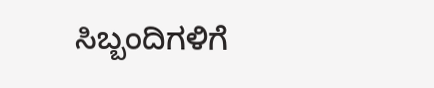ಸಿಬ್ಬಂದಿಗಳಿಗೆ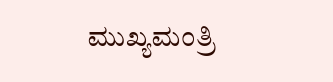ಮುಖ್ಯಮಂತ್ರಿ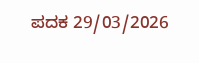ಪದಕ 29/03/2026